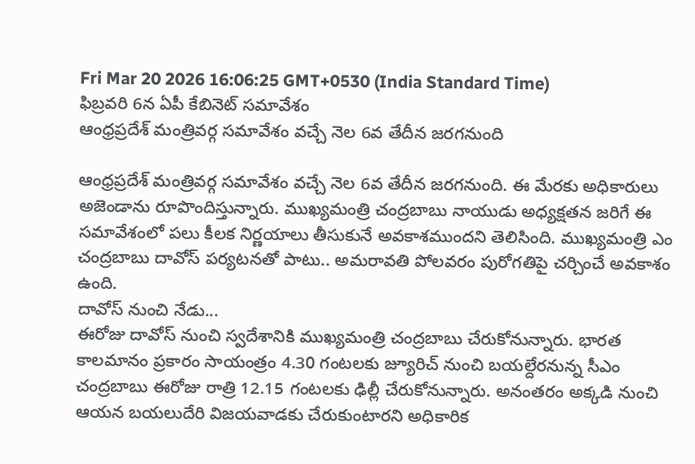Fri Mar 20 2026 16:06:25 GMT+0530 (India Standard Time)
ఫిబ్రవరి 6న ఏపీ కేబినెట్ సమావేశం
ఆంధ్రప్రదేశ్ మంత్రివర్గ సమావేశం వచ్చే నెల 6వ తేదీన జరగనుంది

ఆంధ్రప్రదేశ్ మంత్రివర్గ సమావేశం వచ్చే నెల 6వ తేదీన జరగనుంది. ఈ మేరకు అధికారులు అజెండాను రూపొందిస్తున్నారు. ముఖ్యమంత్రి చంద్రబాబు నాయుడు అధ్యక్షతన జరిగే ఈ సమావేశంలో పలు కీలక నిర్ణయాలు తీసుకునే అవకాశముందని తెలిసింది. ముఖ్యమంత్రి ఎం చంద్రబాబు దావోస్ పర్యటనతో పాటు.. అమరావతి పోలవరం పురోగతిపై చర్చించే అవకాశం ఉంది.
దావోస్ నుంచి నేడు...
ఈరోజు దావోస్ నుంచి స్వదేశానికి ముఖ్యమంత్రి చంద్రబాబు చేరుకోనున్నారు. భారత కాలమానం ప్రకారం సాయంత్రం 4.30 గంటలకు జ్యూరిచ్ నుంచి బయల్దేరనున్న సీఎం చంద్రబాబు ఈరోజు రాత్రి 12.15 గంటలకు ఢిల్లీ చేరుకోనున్నారు. అనంతరం అక్కడి నుంచి ఆయన బయలుదేరి విజయవాడకు చేరుకుంటారని అధికారిక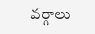వర్గాలు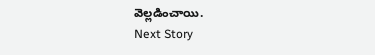వెల్లడించాయి.
Next Story